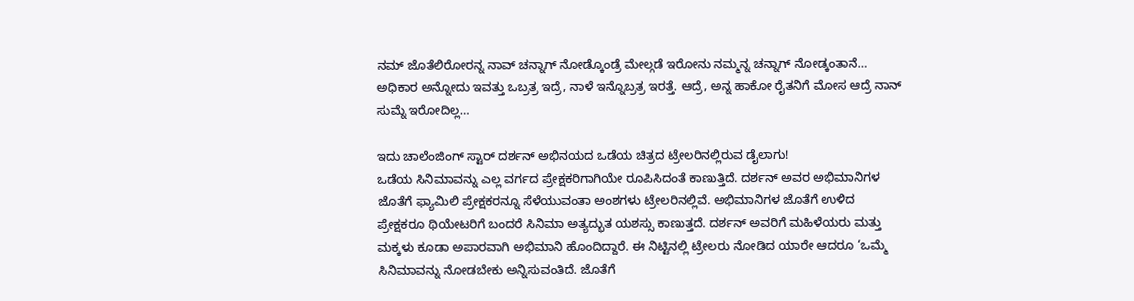ನಮ್ ಜೊತೆಲಿರೋರನ್ನ ನಾವ್ ಚನ್ನಾಗ್ ನೋಡ್ಕೊಂಡ್ರೆ ಮೇಲ್ಗಡೆ ಇರೋನು ನಮ್ಮನ್ನ ಚನ್ನಾಗ್ ನೋಡ್ಕಂತಾನೆ… ಅಧಿಕಾರ ಅನ್ನೋದು ಇವತ್ತು ಒಬ್ರತ್ರ ಇದ್ರೆ, ನಾಳೆ ಇನ್ನೊಬ್ರತ್ರ ಇರತ್ತೆ. ಆದ್ರೆ, ಅನ್ನ ಹಾಕೋ ರೈತನಿಗೆ ಮೋಸ ಆದ್ರೆ ನಾನ್ ಸುಮ್ನೆ ಇರೋದಿಲ್ಲ…

ಇದು ಚಾಲೆಂಜಿಂಗ್ ಸ್ಟಾರ್ ದರ್ಶನ್ ಅಭಿನಯದ ಒಡೆಯ ಚಿತ್ರದ ಟ್ರೇಲರಿನಲ್ಲಿರುವ ಡೈಲಾಗು!
ಒಡೆಯ ಸಿನಿಮಾವನ್ನು ಎಲ್ಲ ವರ್ಗದ ಪ್ರೇಕ್ಷಕರಿಗಾಗಿಯೇ ರೂಪಿಸಿದಂತೆ ಕಾಣುತ್ತಿದೆ. ದರ್ಶನ್ ಅವರ ಅಭಿಮಾನಿಗಳ ಜೊತೆಗೆ ಫ್ಯಾಮಿಲಿ ಪ್ರೇಕ್ಷಕರನ್ನೂ ಸೆಳೆಯುವಂತಾ ಅಂಶಗಳು ಟ್ರೇಲರಿನಲ್ಲಿವೆ. ಅಭಿಮಾನಿಗಳ ಜೊತೆಗೆ ಉಳಿದ ಪ್ರೇಕ್ಷಕರೂ ಥಿಯೇಟರಿಗೆ ಬಂದರೆ ಸಿನಿಮಾ ಅತ್ಯದ್ಭುತ ಯಶಸ್ಸು ಕಾಣುತ್ತದೆ. ದರ್ಶನ್ ಅವರಿಗೆ ಮಹಿಳೆಯರು ಮತ್ತು ಮಕ್ಕಳು ಕೂಡಾ ಅಪಾರವಾಗಿ ಅಭಿಮಾನಿ ಹೊಂದಿದ್ದಾರೆ. ಈ ನಿಟ್ಟಿನಲ್ಲಿ ಟ್ರೇಲರು ನೋಡಿದ ಯಾರೇ ಆದರೂ ‘ಒಮ್ಮೆ ಸಿನಿಮಾವನ್ನು ನೋಡಬೇಕು ಅನ್ನಿಸುವಂತಿದೆ. ಜೊತೆಗೆ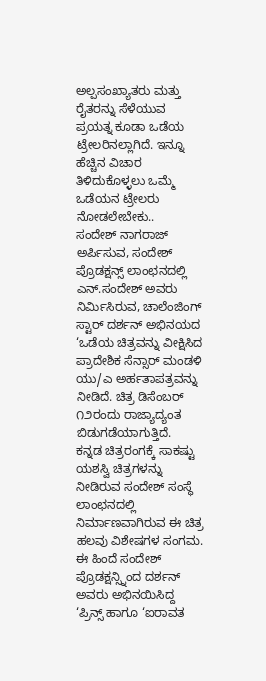ಅಲ್ಪಸಂಖ್ಯಾತರು ಮತ್ತು ರೈತರನ್ನು ಸೆಳೆಯುವ ಪ್ರಯತ್ನ ಕೂಡಾ ಒಡೆಯ ಟ್ರೇಲರಿನಲ್ಲಾಗಿದೆ. ಇನ್ನೂ ಹೆಚ್ಚಿನ ವಿಚಾರ ತಿಳಿದುಕೊಳ್ಳಲು ಒಮ್ಮೆ ಒಡೆಯನ ಟ್ರೇಲರು ನೋಡಲೇಬೇಕು..
ಸಂದೇಶ್ ನಾಗರಾಜ್ ಅರ್ಪಿಸುವ, ಸಂದೇಶ್ ಪ್ರೊಡಕ್ಷನ್ಸ್ ಲಾಂಛನದಲ್ಲಿ ಎನ್.ಸಂದೇಶ್ ಅವರು ನಿರ್ಮಿಸಿರುವ, ಚಾಲೆಂಜಿಂಗ್ ಸ್ಟಾರ್ ದರ್ಶನ್ ಅಭಿನಯದ ‘ಒಡೆಯ ಚಿತ್ರವನ್ನು ವೀಕ್ಷಿಸಿದ ಪ್ರಾದೇಶಿಕ ಸೆನ್ಸಾರ್ ಮಂಡಳಿ ಯು/ಎ ಅರ್ಹತಾಪತ್ರವನ್ನು ನೀಡಿದೆ. ಚಿತ್ರ ಡಿಸೆಂಬರ್ ೧೨ರಂದು ರಾಜ್ಯಾದ್ಯಂತ ಬಿಡುಗಡೆಯಾಗುತ್ತಿದೆ.
ಕನ್ನಡ ಚಿತ್ರರಂಗಕ್ಕೆ ಸಾಕಷ್ಟು ಯಶಸ್ವಿ ಚಿತ್ರಗಳನ್ನು ನೀಡಿರುವ ಸಂದೇಶ್ ಸಂಸ್ಥೆ ಲಾಂಛನದಲ್ಲಿ ನಿರ್ಮಾಣವಾಗಿರುವ ಈ ಚಿತ್ರ ಹಲವು ವಿಶೇಷಗಳ ಸಂಗಮ. ಈ ಹಿಂದೆ ಸಂದೇಶ್ ಪ್ರೊಡಕ್ಷನ್ಸ್ನಿಂದ ದರ್ಶನ್ ಅವರು ಅಭಿನಯಿಸಿದ್ದ ‘ಪ್ರಿನ್ಸ್ ಹಾಗೂ ‘ಐರಾವತ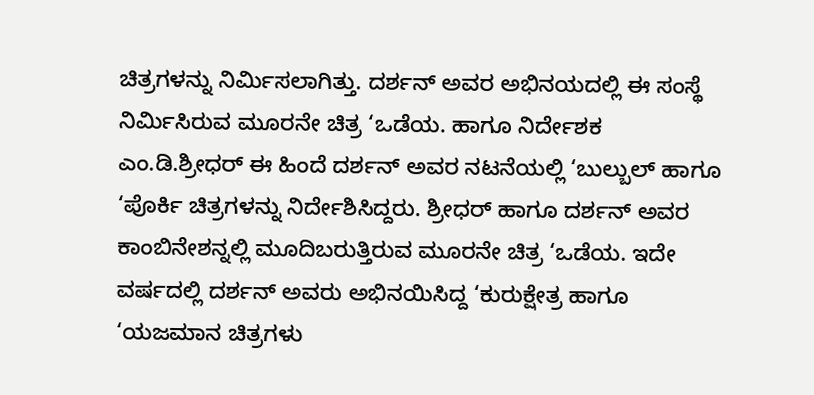ಚಿತ್ರಗಳನ್ನು ನಿರ್ಮಿಸಲಾಗಿತ್ತು. ದರ್ಶನ್ ಅವರ ಅಭಿನಯದಲ್ಲಿ ಈ ಸಂಸ್ಥೆ ನಿರ್ಮಿಸಿರುವ ಮೂರನೇ ಚಿತ್ರ ‘ಒಡೆಯ. ಹಾಗೂ ನಿರ್ದೇಶಕ ಎಂ.ಡಿ.ಶ್ರೀಧರ್ ಈ ಹಿಂದೆ ದರ್ಶನ್ ಅವರ ನಟನೆಯಲ್ಲಿ ‘ಬುಲ್ಬುಲ್ ಹಾಗೂ ‘ಪೊರ್ಕಿ ಚಿತ್ರಗಳನ್ನು ನಿರ್ದೇಶಿಸಿದ್ದರು. ಶ್ರೀಧರ್ ಹಾಗೂ ದರ್ಶನ್ ಅವರ ಕಾಂಬಿನೇಶನ್ನಲ್ಲಿ ಮೂದಿಬರುತ್ತಿರುವ ಮೂರನೇ ಚಿತ್ರ ‘ಒಡೆಯ. ಇದೇ ವರ್ಷದಲ್ಲಿ ದರ್ಶನ್ ಅವರು ಅಭಿನಯಿಸಿದ್ದ ‘ಕುರುಕ್ಷೇತ್ರ ಹಾಗೂ ‘ಯಜಮಾನ ಚಿತ್ರಗಳು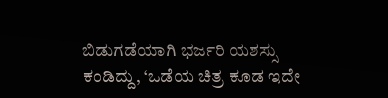ಬಿಡುಗಡೆಯಾಗಿ ಭರ್ಜರಿ ಯಶಸ್ಸು ಕಂಡಿದ್ದು, ‘ಒಡೆಯ ಚಿತ್ರ ಕೂಡ ಇದೇ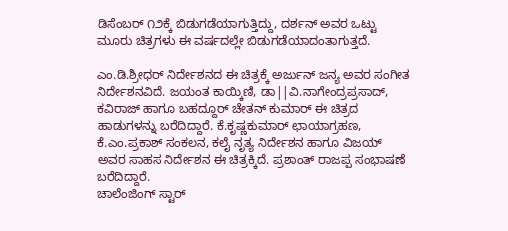ಡಿಸೆಂಬರ್ ೧೨ಕ್ಕೆ ಬಿಡುಗಡೆಯಾಗುತ್ತಿದ್ದು, ದರ್ಶನ್ ಅವರ ಒಟ್ಟು ಮೂರು ಚಿತ್ರಗಳು ಈ ವರ್ಷದಲ್ಲೇ ಬಿಡುಗಡೆಯಾದಂತಾಗುತ್ತದೆ.

ಎಂ.ಡಿ.ಶ್ರೀಧರ್ ನಿರ್ದೇಶನದ ಈ ಚಿತ್ರಕ್ಕೆ ಅರ್ಜುನ್ ಜನ್ಯ ಅವರ ಸಂಗೀತ ನಿರ್ದೇಶನವಿದೆ. ಜಯಂತ ಕಾಯ್ಕಿಣಿ, ಡಾ||ವಿ.ನಾಗೇಂದ್ರಪ್ರಸಾದ್, ಕವಿರಾಜ್ ಹಾಗೂ ಬಹದ್ದೂರ್ ಚೇತನ್ ಕುಮಾರ್ ಈ ಚಿತ್ರದ ಹಾಡುಗಳನ್ನು ಬರೆದಿದ್ದಾರೆ. ಕೆ.ಕೃಷ್ಣಕುಮಾರ್ ಛಾಯಾಗ್ರಹಣ, ಕೆ.ಎಂ.ಪ್ರಕಾಶ್ ಸಂಕಲನ, ಕಲೈ ನೃತ್ಯ ನಿರ್ದೇಶನ ಹಾಗೂ ವಿಜಯ್ ಅವರ ಸಾಹಸ ನಿರ್ದೇಶನ ಈ ಚಿತ್ರಕ್ಕಿದೆ. ಪ್ರಶಾಂತ್ ರಾಜಪ್ಪ ಸಂಭಾಷಣೆ ಬರೆದಿದ್ದಾರೆ.
ಚಾಲೆಂಜಿಂಗ್ ಸ್ಟಾರ್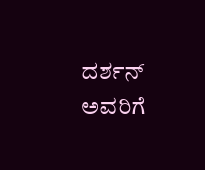ದರ್ಶನ್ ಅವರಿಗೆ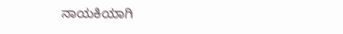ನಾಯಕಿಯಾಗಿ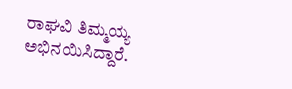ರಾಘವಿ ತಿಮ್ಮಯ್ಯ ಅಭಿನಯಿಸಿದ್ದಾರೆ.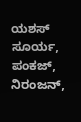ಯಶಸ್ ಸೂರ್ಯ, ಪಂಕಜ್, ನಿರಂಜನ್,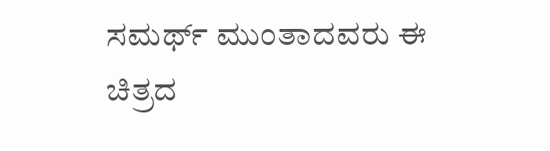ಸಮರ್ಥ್ ಮುಂತಾದವರು ಈ ಚಿತ್ರದ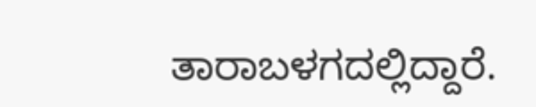ತಾರಾಬಳಗದಲ್ಲಿದ್ದಾರೆ.